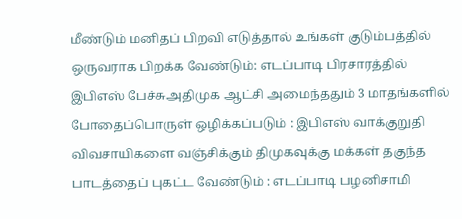மீண்டும் மனிதப் பிறவி எடுத்தால் உங்கள் குடும்பத்தில் ஒருவராக பிறக்க வேண்டும்: எடப்பாடி பிரசாரத்தில் இபிஎஸ் பேச்சுஅதிமுக ஆட்சி அமைந்ததும் 3 மாதங்களில் போதைப்பொருள் ஒழிக்கப்படும் : இபிஎஸ் வாக்குறுதி விவசாயிகளை வஞ்சிக்கும் திமுகவுக்கு மக்கள் தகுந்த பாடத்தைப் புகட்ட வேண்டும் : எடப்பாடி பழனிசாமி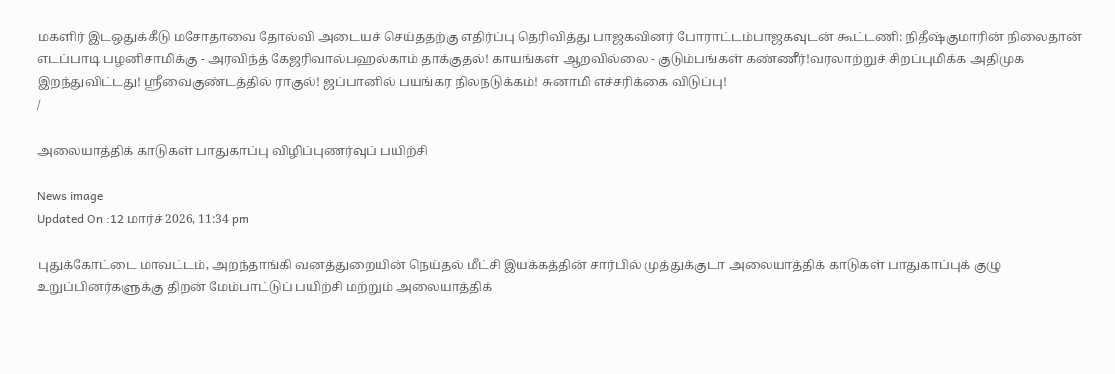மகளிர் இடஒதுக்கீடு மசோதாவை தோல்வி அடையச் செய்ததற்கு எதிர்ப்பு தெரிவித்து பாஜகவினர் போராட்டம்பாஜகவுடன் கூட்டணி: நிதீஷ்குமாரின் நிலைதான் எடப்பாடி பழனிசாமிக்கு - அரவிந்த் கேஜரிவால்பஹல்காம் தாக்குதல்! காயங்கள் ஆறவில்லை - குடும்பங்கள் கண்ணீர்!வரலாற்றுச் சிறப்புமிக்க அதிமுக இறந்துவிட்டது! ஸ்ரீவைகுண்டத்தில் ராகுல்! ஜப்பானில் பயங்கர நிலநடுக்கம்! சுனாமி எச்சரிக்கை விடுப்பு!
/

அலையாத்திக் காடுகள் பாதுகாப்பு விழிப்புணர்வுப் பயிற்சி

News image
Updated On :12 மார்ச் 2026, 11:34 pm

புதுக்கோட்டை மாவட்டம், அறந்தாங்கி வனத்துறையின் நெய்தல் மீட்சி இயக்கத்தின் சார்பில் முத்துக்குடா அலையாத்திக் காடுகள் பாதுகாப்புக் குழு உறுப்பினர்களுக்கு திறன் மேம்பாட்டுப் பயிற்சி மற்றும் அலையாத்திக்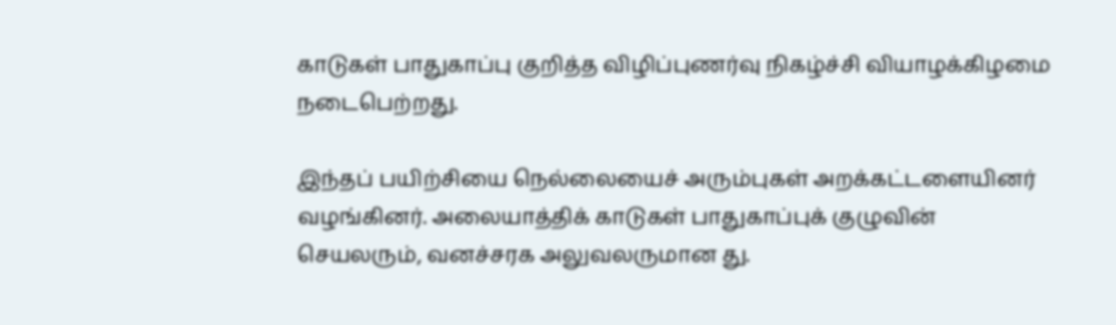காடுகள் பாதுகாப்பு குறித்த விழிப்புணர்வு நிகழ்ச்சி வியாழக்கிழமை நடைபெற்றது.

இந்தப் பயிற்சியை நெல்லையைச் அரும்புகள் அறக்கட்டளையினர் வழங்கினர். அலையாத்திக் காடுகள் பாதுகாப்புக் குழுவின் செயலரும், வனச்சரக அலுவலருமான து.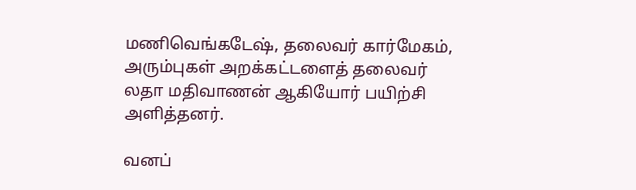மணிவெங்கடேஷ், தலைவர் கார்மேகம், அரும்புகள் அறக்கட்டளைத் தலைவர் லதா மதிவாணன் ஆகியோர் பயிற்சி அளித்தனர்.

வனப்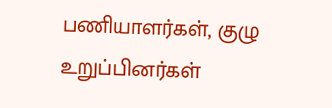பணியாளர்கள், குழு உறுப்பினர்கள்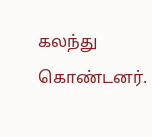கலந்து கொண்டனர்.